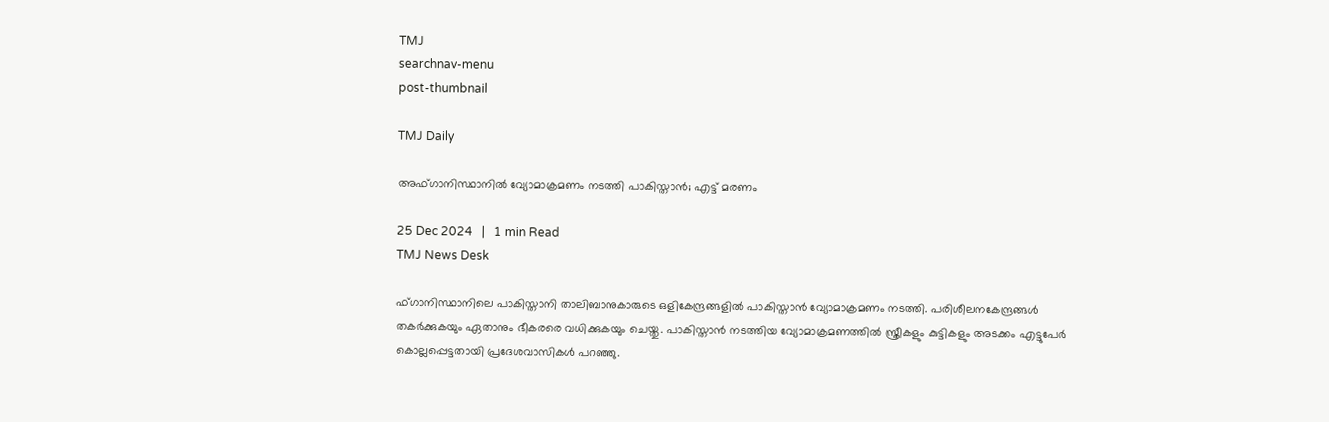TMJ
searchnav-menu
post-thumbnail

TMJ Daily

അഫ്ഗാനിസ്ഥാനില്‍ വ്യോമാക്രമണം നടത്തി പാകിസ്താന്‍; എട്ട് മരണം

25 Dec 2024   |   1 min Read
TMJ News Desk

ഫ്ഗാനിസ്ഥാനിലെ പാകിസ്താനി താലിബാനുകാരുടെ ഒളികേന്ദ്രങ്ങളില്‍ പാകിസ്താന്‍ വ്യോമാക്രമണം നടത്തി. പരിശീലനകേന്ദ്രങ്ങള്‍ തകര്‍ക്കുകയും ഏതാനും ഭീകരരെ വധിക്കുകയും ചെയ്തു. പാകിസ്താന്‍ നടത്തിയ വ്യോമാക്രമണത്തില്‍ സ്ത്രീകളും കുട്ടികളും അടക്കം എട്ടുപേര്‍ കൊല്ലപ്പെട്ടതായി പ്രദേശവാസികള്‍ പറഞ്ഞു.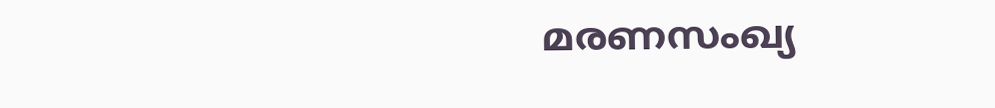മരണസംഖ്യ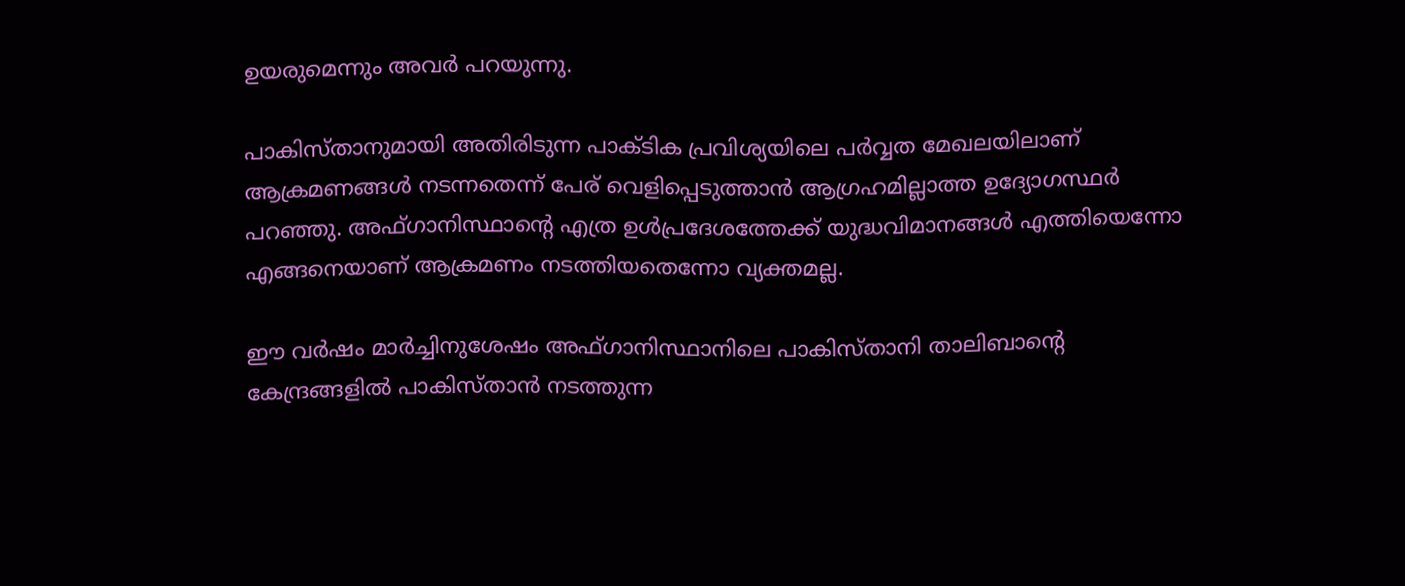ഉയരുമെന്നും അവര്‍ പറയുന്നു.

പാകിസ്താനുമായി അതിരിടുന്ന പാക്ടിക പ്രവിശ്യയിലെ പര്‍വ്വത മേഖലയിലാണ് ആക്രമണങ്ങള്‍ നടന്നതെന്ന് പേര് വെളിപ്പെടുത്താന്‍ ആഗ്രഹമില്ലാത്ത ഉദ്യോഗസ്ഥര്‍ പറഞ്ഞു. അഫ്ഗാനിസ്ഥാന്റെ എത്ര ഉള്‍പ്രദേശത്തേക്ക് യുദ്ധവിമാനങ്ങള്‍ എത്തിയെന്നോ എങ്ങനെയാണ് ആക്രമണം നടത്തിയതെന്നോ വ്യക്തമല്ല.

ഈ വര്‍ഷം മാര്‍ച്ചിനുശേഷം അഫ്ഗാനിസ്ഥാനിലെ പാകിസ്താനി താലിബാന്റെ കേന്ദ്രങ്ങളില്‍ പാകിസ്താന്‍ നടത്തുന്ന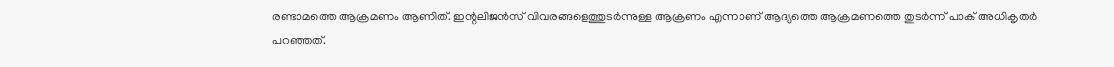രണ്ടാമത്തെ ആക്രമണം ആണിത്. ഇന്റലിജന്‍സ് വിവരങ്ങളെത്തുടര്‍ന്നുള്ള ആക്രണം എന്നാണ് ആദ്യത്തെ ആക്രമണത്തെ തുടര്‍ന്ന് പാക് അധികൃതര്‍ പറഞ്ഞത്.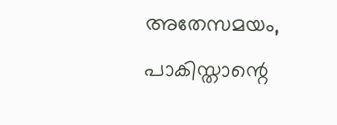അതേസമയം, പാകിസ്താന്റെ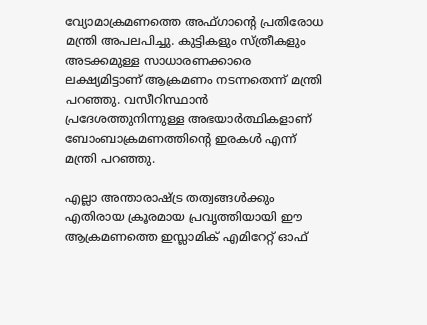വ്യോമാക്രമണത്തെ അഫ്ഗാന്റെ പ്രതിരോധ മന്ത്രി അപലപിച്ചു. കുട്ടികളും സ്ത്രീകളും അടക്കമുള്ള സാധാരണക്കാരെ ലക്ഷ്യമിട്ടാണ് ആക്രമണം നടന്നതെന്ന് മന്ത്രി പറഞ്ഞു. വസീറിസ്ഥാന്‍ പ്രദേശത്തുനിന്നുള്ള അഭയാര്‍ത്ഥികളാണ് ബോംബാക്രമണത്തിന്റെ ഇരകള്‍ എന്ന് മന്ത്രി പറഞ്ഞു.

എല്ലാ അന്താരാഷ്ട്ര തത്വങ്ങള്‍ക്കും എതിരായ ക്രൂരമായ പ്രവൃത്തിയായി ഈ ആക്രമണത്തെ ഇസ്ലാമിക് എമിറേറ്റ് ഓഫ്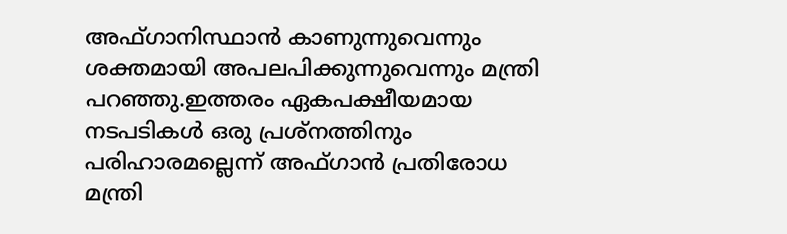അഫ്ഗാനിസ്ഥാന്‍ കാണുന്നുവെന്നും ശക്തമായി അപലപിക്കുന്നുവെന്നും മന്ത്രി പറഞ്ഞു.ഇത്തരം ഏകപക്ഷീയമായ നടപടികള്‍ ഒരു പ്രശ്‌നത്തിനും പരിഹാരമല്ലെന്ന് അഫ്ഗാന്‍ പ്രതിരോധ മന്ത്രി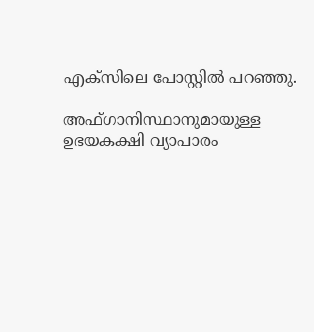എക്‌സിലെ പോസ്റ്റില്‍ പറഞ്ഞു.

അഫ്ഗാനിസ്ഥാനുമായുള്ള ഉഭയകക്ഷി വ്യാപാരം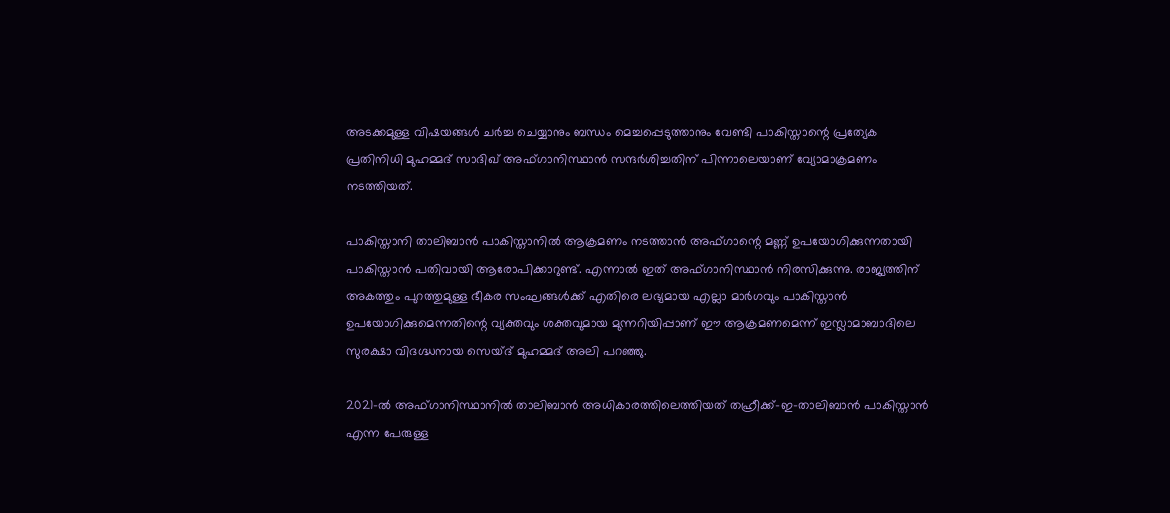അടക്കമുള്ള വിഷയങ്ങള്‍ ചര്‍ച്ച ചെയ്യാനും ബന്ധം മെച്ചപ്പെടുത്താനും വേണ്ടി പാകിസ്താന്റെ പ്രത്യേക പ്രതിനിധി മുഹമ്മദ് സാദിഖ് അഫ്ഗാനിസ്ഥാന്‍ സന്ദര്‍ശിച്ചതിന് പിന്നാലെയാണ് വ്യോമാക്രമണം നടത്തിയത്.

പാകിസ്താനി താലിബാന്‍ പാകിസ്താനില്‍ ആക്രമണം നടത്താന്‍ അഫ്ഗാന്റെ മണ്ണ് ഉപയോഗിക്കുന്നതായി പാകിസ്താന്‍ പതിവായി ആരോപിക്കാറുണ്ട്. എന്നാല്‍ ഇത് അഫ്ഗാനിസ്ഥാന്‍ നിരസിക്കുന്നു. രാജ്യത്തിന് അകത്തും പുറത്തുമുള്ള ഭീകര സംഘങ്ങള്‍ക്ക് എതിരെ ലഭ്യമായ എല്ലാ മാര്‍ഗവും പാകിസ്താന്‍ ഉപയോഗിക്കുമെന്നതിന്റെ വ്യക്തവും ശക്തവുമായ മുന്നറിയിപ്പാണ് ഈ ആക്രമണമെന്ന് ഇസ്ലാമാബാദിലെ സുരക്ഷാ വിദഗ്ദ്ധനായ സെയ്ദ് മുഹമ്മദ് അലി പറഞ്ഞു.

2021-ല്‍ അഫ്ഗാനിസ്ഥാനില്‍ താലിബാന്‍ അധികാരത്തിലെത്തിയത് തഹ്രീക്ക്-ഇ-താലിബാന്‍ പാകിസ്താന്‍ എന്ന പേരുള്ള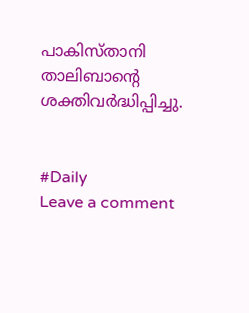പാകിസ്താനി താലിബാന്റെ ശക്തിവര്‍ദ്ധിപ്പിച്ചു.


#Daily
Leave a comment